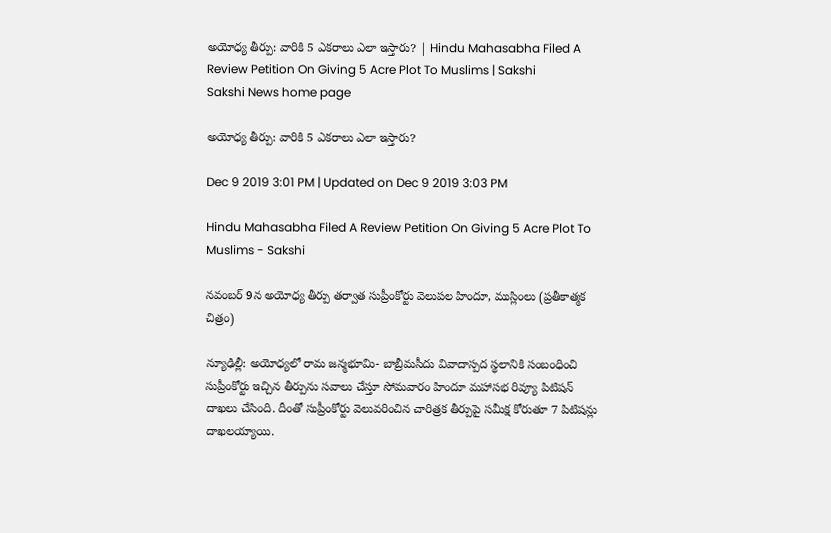అయోధ్య తీర్పు: వారికి 5 ఎకరాలు ఎలా ఇస్తారు? | Hindu Mahasabha Filed A Review Petition On Giving 5 Acre Plot To Muslims | Sakshi
Sakshi News home page

అయోధ్య తీర్పు: వారికి 5 ఎకరాలు ఎలా ఇస్తారు?

Dec 9 2019 3:01 PM | Updated on Dec 9 2019 3:03 PM

Hindu Mahasabha Filed A Review Petition On Giving 5 Acre Plot To Muslims - Sakshi

నవంబర్ 9న అయోధ్య తీర్పు తర్వాత సుప్రీంకోర్టు వెలుపల హిందూ, ముస్లింలు (ప్రతీకాత్మక చిత్రం)

న్యూఢిల్లీ: అయోధ్యలో రామ జన్మభూమి- బాబ్రీమసీదు వివాదాస్పద స్థలానికి సంబంధించి సుప్రీంకోర్టు ఇచ్చిన తీర్పును సవాలు చేస్తూ సోమవారం హిందూ మహాసభ రివ్యూ పిటిషన్‌ దాఖలు చేసింది. దీంతో సుప్రీంకోర్టు వెలువరించిన చారిత్రక తీర్పుపై సమీక్ష కోరుతూ 7 పిటిషన్లు దాఖలయ్యాయి.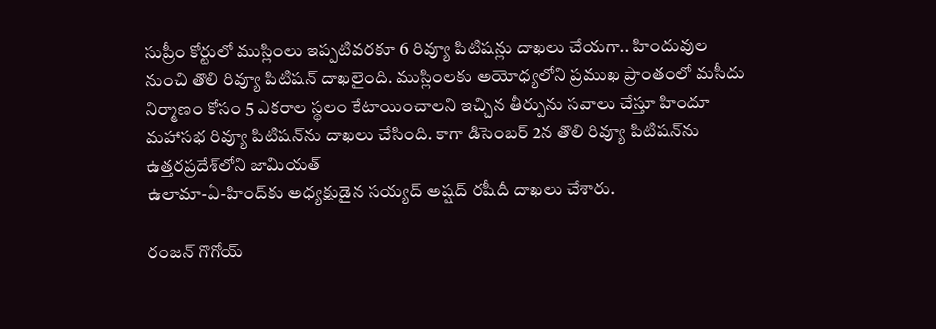సుప్రీం కోర్టులో ముస్లింలు ఇప్పటివరకూ 6 రివ్యూ పిటిషన్లు దాఖలు చేయగా.. హిందువుల నుంచి తొలి రివ్యూ పిటిషన్‌ దాఖలైంది. ముస్లింలకు అయోధ్యలోని ప్రముఖ ప్రాంతంలో మసీదు నిర్మాణం కోసం 5 ఎకరాల స్థలం కేటాయించాలని ఇచ్చిన తీర్పును సవాలు చేస్తూ హిందూ మహాసభ రివ్యూ పిటిషన్‌ను దాఖలు చేసింది. కాగా డిసెంబర్‌ 2న తొలి రివ్యూ పిటిషన్‌ను ఉత్తరప్రదేశ్‌లోని జామియత్‌
ఉలామా-ఏ-హింద్‌కు అధ్యక్షుడైన సయ్యద్‌ అష్షద్‌ రషీదీ దాఖలు చేశారు.

రంజన్‌ గొగోయ్‌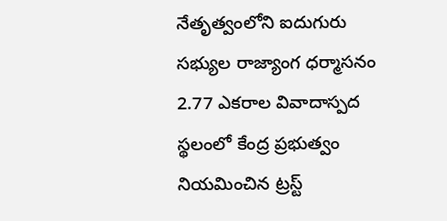నేతృత్వంలోని ఐదుగురు సభ్యుల రాజ్యాంగ ధర్మాసనం  2.77 ఎకరాల వివాదాస్పద స్థలంలో కేంద్ర ప్రభుత్వం నియమించిన ట్రస్ట్‌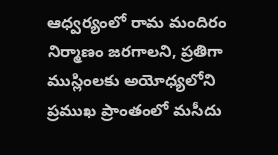ఆధ్వర్యంలో రామ మందిరం నిర్మాణం జరగాలని, ప్రతిగా ముస్లింలకు అయోధ్యలోని ప్రముఖ ప్రాంతంలో మసీదు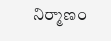నిర్మాణం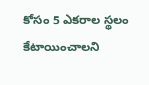కోసం 5 ఎకరాల స్థలం కేటాయించాలని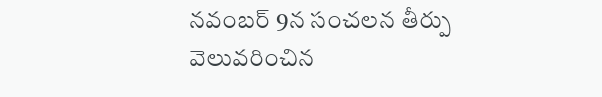నవంబర్‌ 9న సంచలన తీర్పు వెలువరించిన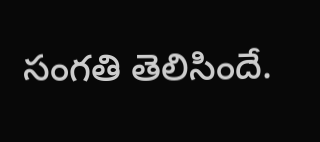సంగతి తెలిసిందే.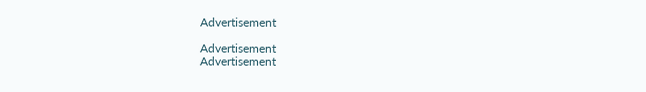Advertisement

Advertisement
Advertisement